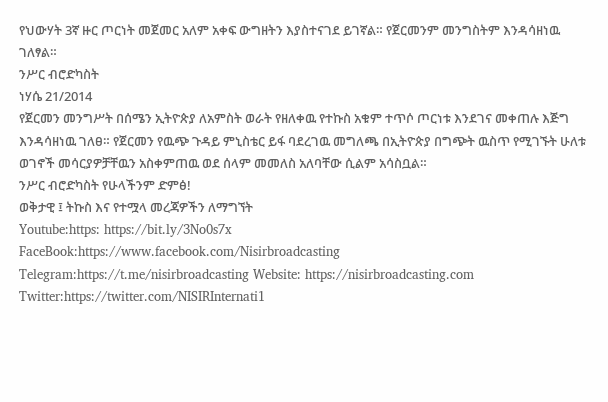የህውሃት 3ኛ ዙር ጦርነት መጀመር አለም አቀፍ ውግዘትን እያስተናገደ ይገኛል። የጀርመንም መንግስትም እንዳሳዘነዉ ገለፃል።
ንሥር ብሮድካስት
ነሃሴ 21/2014
የጀርመን መንግሥት በሰሜን ኢትዮጵያ ለአምስት ወራት የዘለቀዉ የተኩስ አቁም ተጥሶ ጦርነቱ እንደገና መቀጠሉ እጅግ እንዳሳዘነዉ ገለፀ። የጀርመን የዉጭ ጉዳይ ምኒስቴር ይፋ ባደረገዉ መግለጫ በኢትዮጵያ በግጭት ዉስጥ የሚገኙት ሁለቱ ወገኖች መሳርያዎቻቸዉን አስቀምጠዉ ወደ ሰላም መመለስ አለባቸው ሲልም አሳስቧል።
ንሥር ብሮድካስት የሁላችንም ድምፅ!
ወቅታዊ ፤ ትኩስ እና የተሟላ መረጃዎችን ለማግኘት
Youtube:https: https://bit.ly/3No0s7x
FaceBook:https://www.facebook.com/Nisirbroadcasting
Telegram:https://t.me/nisirbroadcasting Website: https://nisirbroadcasting.com
Twitter:https://twitter.com/NISIRInternati1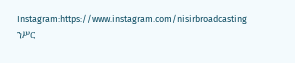Instagram:https://www.instagram.com/nisirbroadcasting
ንሥር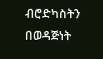ብሮድካስትን በወዳጅነት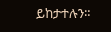ይከታተሉን።